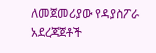ለመጀመሪያው የዳያስፖራ አደረጃጀቶች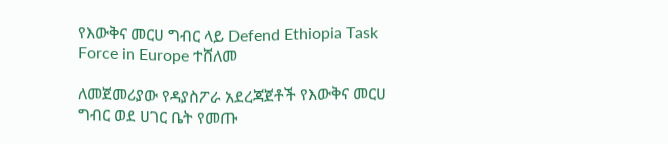የእውቅና መርሀ ግብር ላይ Defend Ethiopia Task Force in Europe ተሸለመ

ለመጀመሪያው የዳያስፖራ አደረጃጀቶች የእውቅና መርሀ ግብር ወደ ሀገር ቤት የመጡ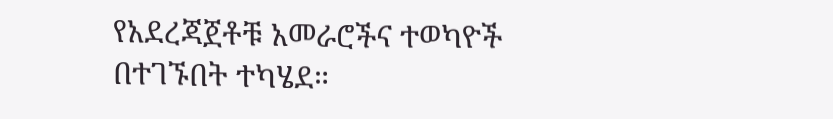የአደረጃጀቶቹ አመራሮችና ተወካዮች በተገኙበት ተካሄደ።